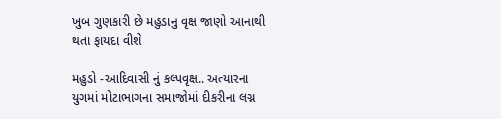ખુબ ગુણકારી છે મહુડાનુ વૃક્ષ જાણો આનાથી થતા ફાયદા વીશે

મહુડો -આદિવાસી નું કલ્પવૃક્ષ.. અત્યારના યુગમાં મોટાભાગના સમાજોમાં દીકરીના લગ્ન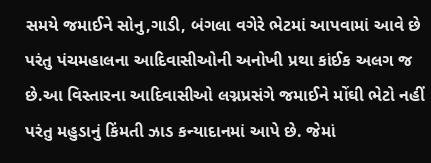સમયે જમાઈને સોનુ,ગાડી, બંગલા વગેરે ભેટમાં આપવામાં આવે છે પરંતુ પંચમહાલના આદિવાસીઓની અનોખી પ્રથા કાંઈક અલગ જ છે.આ વિસ્તારના આદિવાસીઓ લગ્નપ્રસંગે જમાઈને મોંઘી ભેટો નહીં પરંતુ મહુડાનું કિંમતી ઝાડ કન્યાદાનમાં આપે છે. જેમાં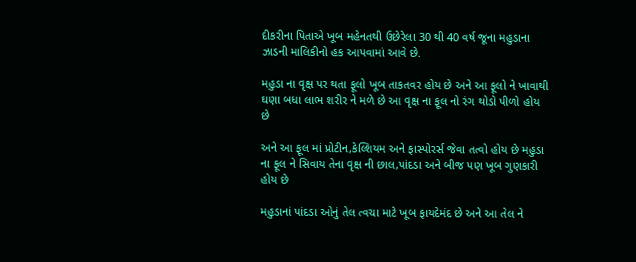દીકરીના પિતાએ ખૂબ મહેનતથી ઉછેરેલા 30 થી 40 વર્ષ જૂના મહુડાના ઝાડની માલિકીનો હક આપવામાં આવે છે.

મહુડા ના વૃક્ષ પર થતા ફૂલો ખૂબ તાકતવર હોય છે અને આ ફૂલો ને ખાવાથી ઘણા બધા લાભ શરીર ને મળે છે આ વૃક્ષ ના ફૂલ નો રંગ થોડો પીળો હોય છે

અને આ ફૂલ માં પ્રોટીન,કેલ્શિયમ અને ફાસ્પોરર્સ જેવા તત્વો હોય છે મહુડા ના ફૂલ ને સિવાય તેના વૃક્ષ ની છાલ,પાંદડા અને બીજ પણ ખૂબ ગુણકારી હોય છે

મહુડાનાં પાંદડા ઓનું તેલ ત્વચા માટે ખૂબ ફાયદેમંદ છે અને આ તેલ ને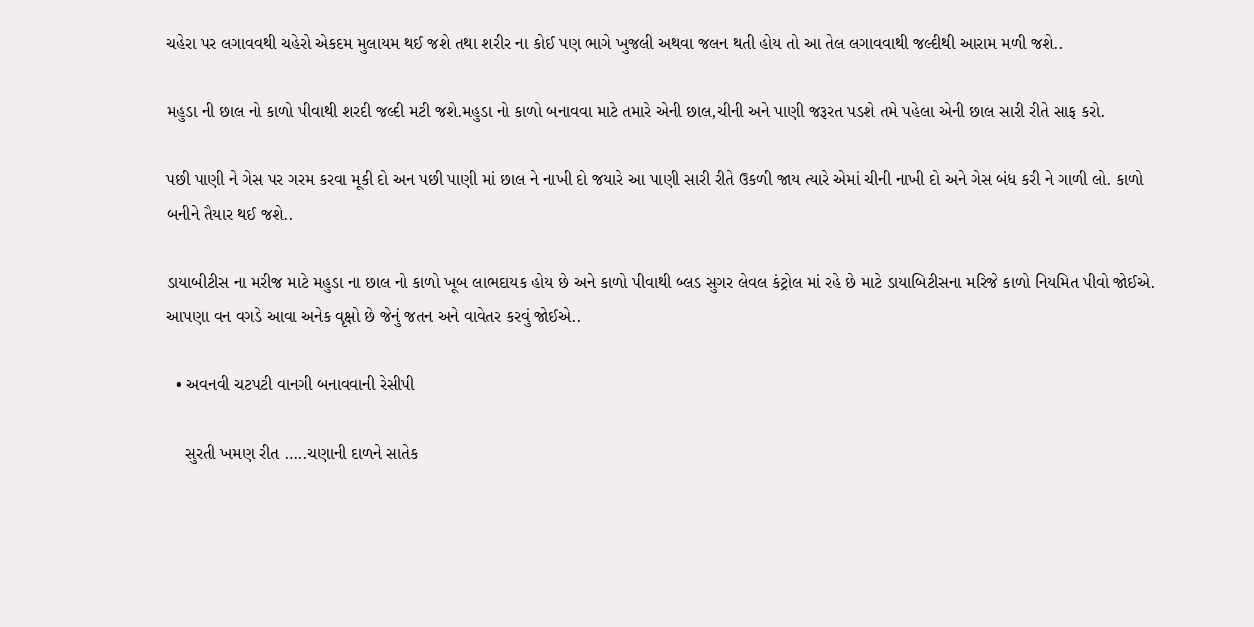ચહેરા પર લગાવવથી ચહેરો એકદમ મુલાયમ થઈ જશે તથા શરીર ના કોઈ પણ ભાગે ખુજલી અથવા જલન થતી હોય તો આ તેલ લગાવવાથી જલ્દીથી આરામ મળી જશે..

મહુડા ની છાલ નો કાળો પીવાથી શરદી જલ્દી મટી જશે.મહુડા નો કાળો બનાવવા માટે તમારે એની છાલ,ચીની અને પાણી જરૂરત પડશે તમે પહેલા એની છાલ સારી રીતે સાફ કરો.

પછી પાણી ને ગેસ પર ગરમ કરવા મૂકી દો અન પછી પાણી માં છાલ ને નાખી દો જયારે આ પાણી સારી રીતે ઉકળી જાય ત્યારે એમાં ચીની નાખી દો અને ગેસ બંધ કરી ને ગાળી લો. કાળો બનીને તૈયાર થઈ જશે..

ડાયાબીટીસ ના મરીજ માટે મહુડા ના છાલ નો કાળો ખૂબ લાભદાયક હોય છે અને કાળો પીવાથી બ્લડ સુગર લેવલ કંટ્રોલ માં રહે છે માટે ડાયાબિટીસના મરિજે કાળો નિયમિત પીવો જોઈએ. આપણા વન વગડે આવા અનેક વૃક્ષો છે જેનું જતન અને વાવેતર કરવું જોઈએ..

  • અવનવી ચટપટી વાનગી બનાવવાની રેસીપી

    સુરતી ખમણ રીત …..ચણાની દાળને સાતેક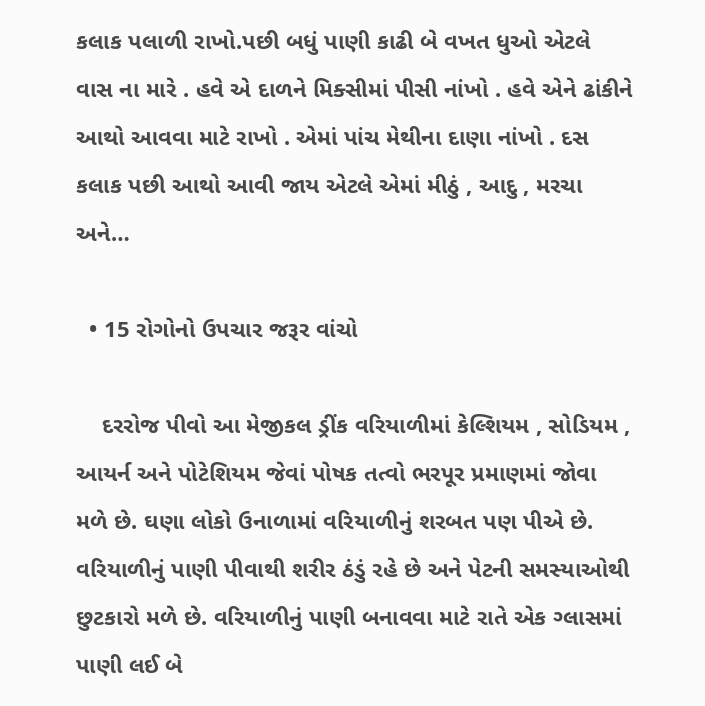કલાક પલાળી રાખો.પછી બધું પાણી કાઢી બે વખત ધુઓ એટલે વાસ ના મારે . હવે એ દાળને મિક્સીમાં પીસી નાંખો . હવે એને ઢાંકીને આથો આવવા માટે રાખો . એમાં પાંચ મેથીના દાણા નાંખો . દસ કલાક પછી આથો આવી જાય એટલે એમાં મીઠું , આદુ , મરચા અને…

  • 15 રોગોનો ઉપચાર જરૂર વાંચો

    દરરોજ પીવો આ મેજીકલ ડ્રીંક વરિયાળીમાં કેલ્શિયમ , સોડિયમ , આયર્ન અને પોટેશિયમ જેવાં પોષક તત્વો ભરપૂર પ્રમાણમાં જોવા મળે છે. ઘણા લોકો ઉનાળામાં વરિયાળીનું શરબત પણ પીએ છે. વરિયાળીનું પાણી પીવાથી શરીર ઠંડું રહે છે અને પેટની સમસ્યાઓથી છુટકારો મળે છે. વરિયાળીનું પાણી બનાવવા માટે રાતે એક ગ્લાસમાં પાણી લઈ બે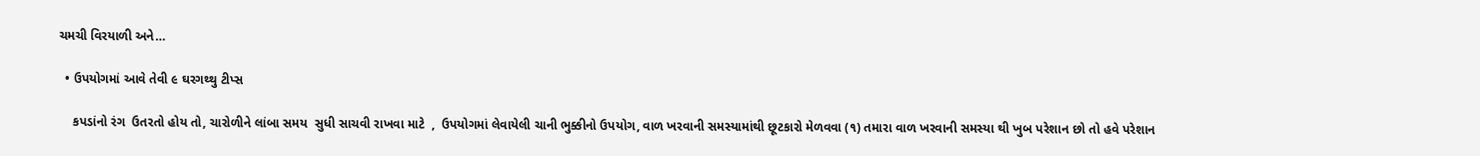ચમચી વિરયાળી અને…

  • ઉપયોગમાં આવે તેવી ૯ ઘરગથ્થુ ટીપ્સ

    કપડાંનો રંગ  ઉતરતો હોય તો, ચારોળીને લાંબા સમય  સુધી સાચવી રાખવા માટે  ,  ઉપયોગમાં લેવાયેલી ચાની ભુક્કીનો ઉપયોગ, વાળ ખરવાની સમસ્યામાંથી છૂટકારો મેળવવા (૧) તમારા વાળ ખરવાની સમસ્યા થી ખુબ પરેશાન છો તો હવે પરેશાન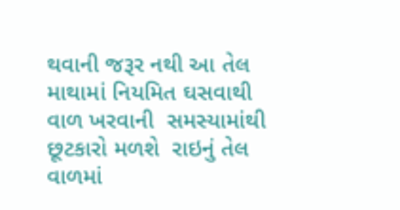થવાની જરૂર નથી આ તેલ માથામાં નિયમિત ઘસવાથી વાળ ખરવાની  સમસ્યામાંથી છૂટકારો મળશે  રાઇનું તેલ વાળમાં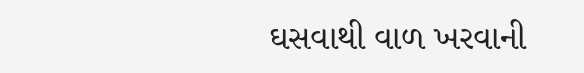ઘસવાથી વાળ ખરવાની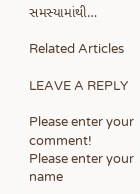સમસ્યામાંથી…

Related Articles

LEAVE A REPLY

Please enter your comment!
Please enter your name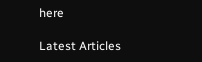here

Latest Articles